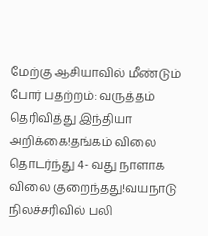மேற்கு ஆசியாவில் மீண்டும் போர் பதற்றம்: வருத்தம் தெரிவித்து இந்தியா அறிக்கை!தங்கம் விலை தொடர்ந்து 4- வது நாளாக விலை குறைந்தது!வயநாடு நிலச்சரிவில் பலி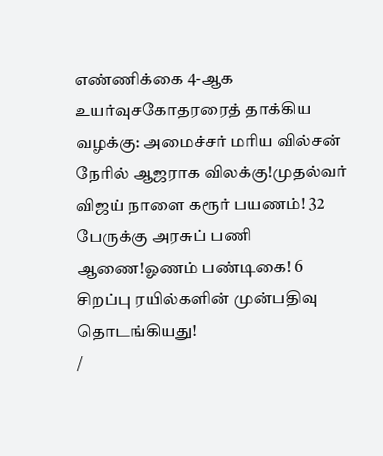எண்ணிக்கை 4-ஆக உயர்வுசகோதரரைத் தாக்கிய வழக்கு: அமைச்சர் மரிய வில்சன் நேரில் ஆஜராக விலக்கு!முதல்வர் விஜய் நாளை கரூர் பயணம்! 32 பேருக்கு அரசுப் பணி ஆணை!ஓணம் பண்டிகை! 6 சிறப்பு ரயில்களின் முன்பதிவு தொடங்கியது!
/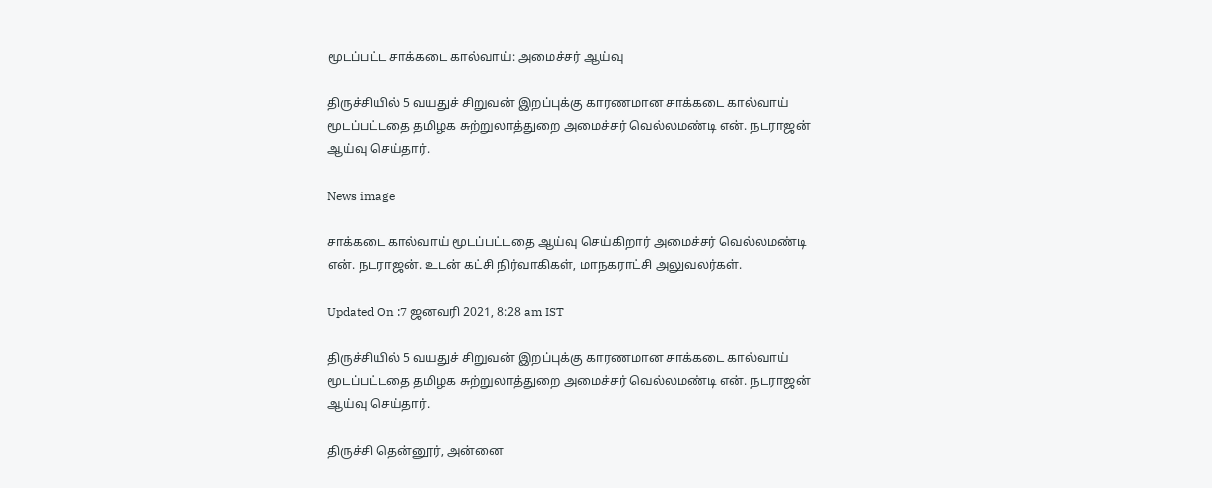மூடப்பட்ட சாக்கடை கால்வாய்: அமைச்சர் ஆய்வு

திருச்சியில் 5 வயதுச் சிறுவன் இறப்புக்கு காரணமான சாக்கடை கால்வாய் மூடப்பட்டதை தமிழக சுற்றுலாத்துறை அமைச்சர் வெல்லமண்டி என். நடராஜன் ஆய்வு செய்தார்.

News image

சாக்கடை கால்வாய் மூடப்பட்டதை ஆய்வு செய்கிறார் அமைச்சர் வெல்லமண்டி என். நடராஜன். உடன் கட்சி நிர்வாகிகள், மாநகராட்சி அலுவலர்கள்.

Updated On :7 ஜனவரி 2021, 8:28 am IST

திருச்சியில் 5 வயதுச் சிறுவன் இறப்புக்கு காரணமான சாக்கடை கால்வாய் மூடப்பட்டதை தமிழக சுற்றுலாத்துறை அமைச்சர் வெல்லமண்டி என். நடராஜன் ஆய்வு செய்தார்.

திருச்சி தென்னூர், அன்னை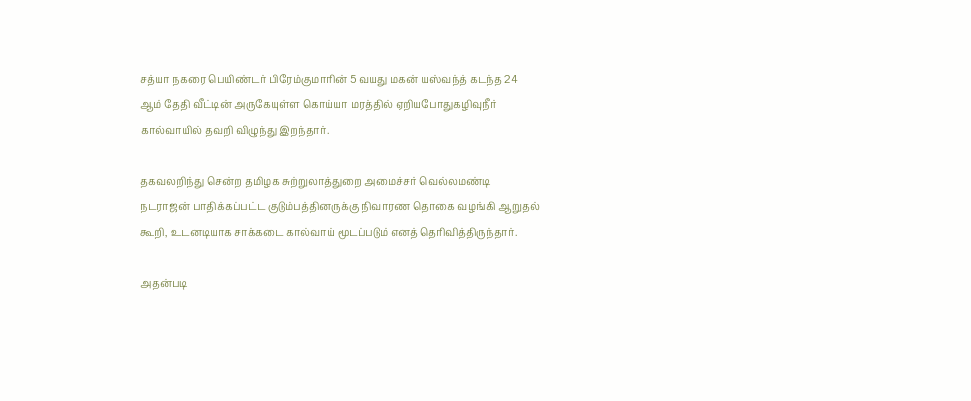சத்யா நகரை பெயிண்டர் பிரேம்குமாரின் 5 வயது மகன் யஸ்வந்த் கடந்த 24 ஆம் தேதி வீட்டின் அருகேயுள்ள கொய்யா மரத்தில் ஏறியபோதுகழிவுநீர் கால்வாயில் தவறி விழுந்து இறந்தார்.

தகவலறிந்து சென்ற தமிழக சுற்றுலாத்துறை அமைச்சர் வெல்லமண்டி நடராஜன் பாதிக்கப்பட்ட குடும்பத்தினருக்கு நிவாரண தொகை வழங்கி ஆறுதல் கூறி, உடனடியாக சாக்கடை கால்வாய் மூடப்படும் எனத் தெரிவித்திருந்தார்.

அதன்படி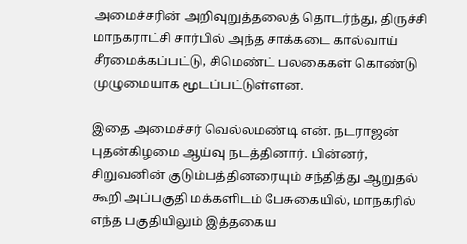அமைச்சரின் அறிவுறுத்தலைத் தொடர்ந்து, திருச்சி மாநகராட்சி சார்பில் அந்த சாக்கடை கால்வாய் சீரமைக்கப்பட்டு, சிமெண்ட் பலகைகள் கொண்டு முழுமையாக மூடப்பட்டுள்ளன.

இதை அமைச்சர் வெல்லமண்டி என். நடராஜன் புதன்கிழமை ஆய்வு நடத்தினார். பின்னர், சிறுவனின் குடும்பத்தினரையும் சந்தித்து ஆறுதல் கூறி அப்பகுதி மக்களிடம் பேசுகையில், மாநகரில் எந்த பகுதியிலும் இத்தகைய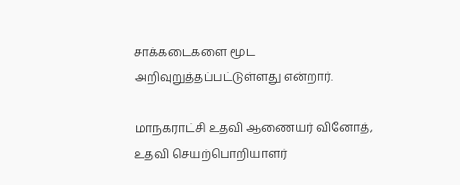சாக்கடைகளை மூட அறிவுறுத்தப்பட்டுள்ளது என்றார்.

மாநகராட்சி உதவி ஆணையர் வினோத், உதவி செயற்பொறியாளர்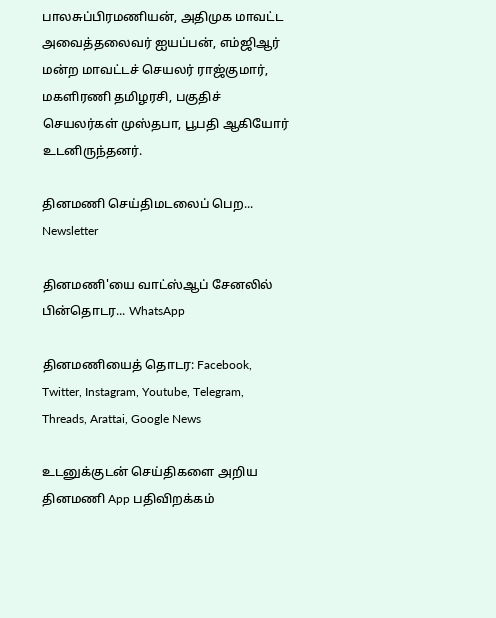பாலசுப்பிரமணியன், அதிமுக மாவட்ட அவைத்தலைவர் ஐயப்பன், எம்ஜிஆர் மன்ற மாவட்டச் செயலர் ராஜ்குமார், மகளிரணி தமிழரசி, பகுதிச் செயலர்கள் முஸ்தபா, பூபதி ஆகியோர் உடனிருந்தனர்.

தினமணி செய்திமடலைப் பெற... Newsletter

தினமணி'யை வாட்ஸ்ஆப் சேனலில் பின்தொடர... WhatsApp

தினமணியைத் தொடர: Facebook, Twitter, Instagram, Youtube, Telegram, Threads, Arattai, Google News

உடனுக்குடன் செய்திகளை அறிய தினமணி App பதிவிறக்கம்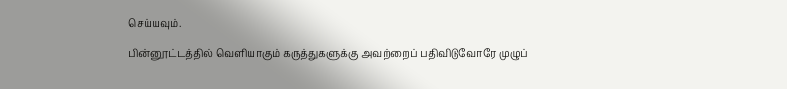செய்யவும்.

பின்னூட்டத்தில் வெளியாகும் கருத்துகளுக்கு அவற்றைப் பதிவிடுவோரே முழுப்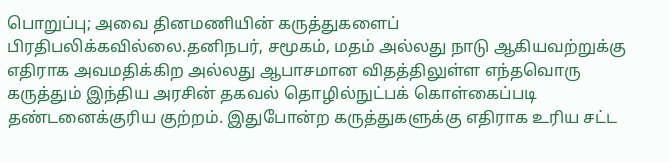பொறுப்பு; அவை தினமணியின் கருத்துகளைப் பிரதிபலிக்கவில்லை.தனிநபர், சமூகம், மதம் அல்லது நாடு ஆகியவற்றுக்கு எதிராக அவமதிக்கிற அல்லது ஆபாசமான விதத்திலுள்ள எந்தவொரு கருத்தும் இந்திய அரசின் தகவல் தொழில்நுட்பக் கொள்கைப்படி தண்டனைக்குரிய குற்றம். இதுபோன்ற கருத்துகளுக்கு எதிராக உரிய சட்ட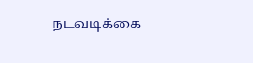நடவடிக்கை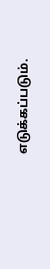எடுக்கப்படும்.